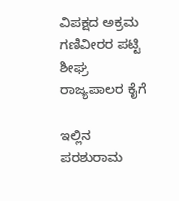ವಿಪಕ್ಷದ ಅಕ್ರಮ ಗಣಿವೀರರ ಪಟ್ಟಿ ಶೀಘ್ರ ರಾಜ್ಯಪಾಲರ ಕೈಗೆ

ಇಲ್ಲಿನ ಪರಶುರಾಮ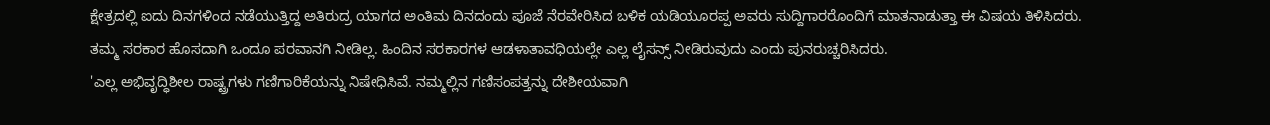ಕ್ಷೇತ್ರದಲ್ಲಿ ಐದು ದಿನಗಳಿಂದ ನಡೆಯುತ್ತಿದ್ದ ಅತಿರುದ್ರ ಯಾಗದ ಅಂತಿಮ ದಿನದಂದು ಪೂಜೆ ನೆರವೇರಿಸಿದ ಬಳಿಕ ಯಡಿಯೂರಪ್ಪ ಅವರು ಸುದ್ದಿಗಾರರೊಂದಿಗೆ ಮಾತನಾಡುತ್ತಾ ಈ ವಿಷಯ ತಿಳಿಸಿದರು. ತಮ್ಮ ಸರಕಾರ ಹೊಸದಾಗಿ ಒಂದೂ ಪರವಾನಗಿ ನೀಡಿಲ್ಲ. ಹಿಂದಿನ ಸರಕಾರಗಳ ಆಡಳಾತಾವಧಿಯಲ್ಲೇ ಎಲ್ಲ ಲೈಸನ್ಸ್ ನೀಡಿರುವುದು ಎಂದು ಪುನರುಚ್ಚರಿಸಿದರು.
'ಎಲ್ಲ ಅಭಿವೃದ್ಧಿಶೀಲ ರಾಷ್ಟ್ರಗಳು ಗಣಿಗಾರಿಕೆಯನ್ನು ನಿಷೇಧಿಸಿವೆ. ನಮ್ಮಲ್ಲಿನ ಗಣಿಸಂಪತ್ತನ್ನು ದೇಶೀಯವಾಗಿ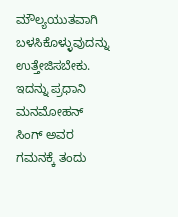ಮೌಲ್ಯಯುತವಾಗಿ ಬಳಸಿಕೊಳ್ಳುವುದನ್ನು ಉತ್ತೇಜಿಸಬೇಕು. ಇದನ್ನು ಪ್ರಧಾನಿ ಮನಮೋಹನ್ ಸಿಂಗ್ ಅವರ ಗಮನಕ್ಕೆ ತಂದು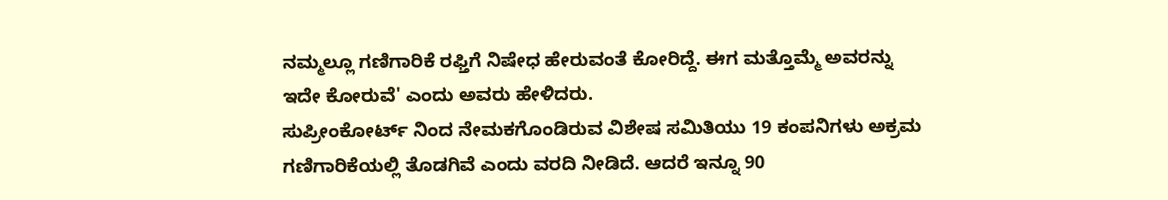ನಮ್ಮಲ್ಲೂ ಗಣಿಗಾರಿಕೆ ರಫ್ತಿಗೆ ನಿಷೇಧ ಹೇರುವಂತೆ ಕೋರಿದ್ದೆ. ಈಗ ಮತ್ತೊಮ್ಮೆ ಅವರನ್ನು ಇದೇ ಕೋರುವೆ' ಎಂದು ಅವರು ಹೇಳಿದರು.
ಸುಪ್ರೀಂಕೋರ್ಟ್ ನಿಂದ ನೇಮಕಗೊಂಡಿರುವ ವಿಶೇಷ ಸಮಿತಿಯು 19 ಕಂಪನಿಗಳು ಅಕ್ರಮ ಗಣಿಗಾರಿಕೆಯಲ್ಲಿ ತೊಡಗಿವೆ ಎಂದು ವರದಿ ನೀಡಿದೆ. ಆದರೆ ಇನ್ನೂ 90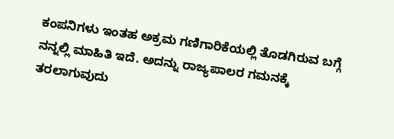ಕಂಪನಿಗಳು ಇಂತಹ ಅಕ್ರಮ ಗಣಿಗಾರಿಕೆಯಲ್ಲಿ ತೊಡಗಿರುವ ಬಗ್ಗೆ ನನ್ನಲ್ಲಿ ಮಾಹಿತಿ ಇದೆ. ಅದನ್ನು ರಾಜ್ಯಪಾಲರ ಗಮನಕ್ಕೆ ತರಲಾಗುವುದು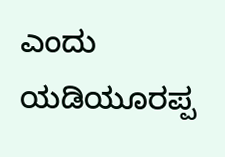ಎಂದು ಯಡಿಯೂರಪ್ಪ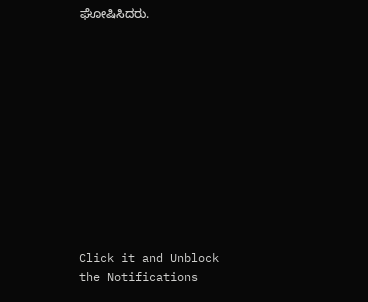ಘೋಷಿಸಿದರು.












Click it and Unblock the Notifications